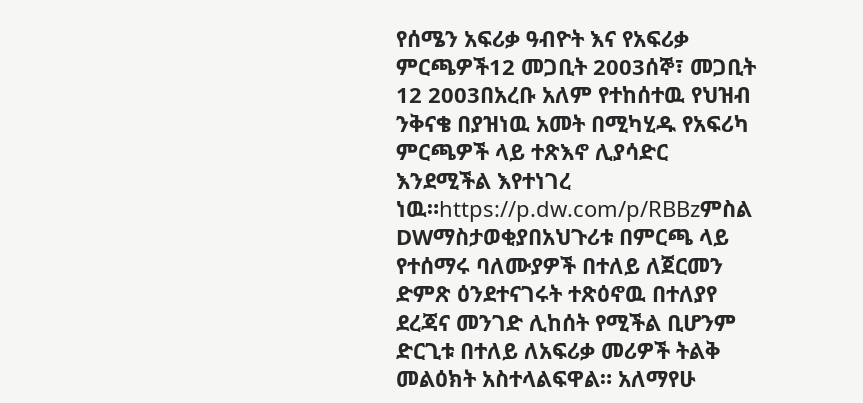የሰሜን አፍሪቃ ዓብዮት እና የአፍሪቃ ምርጫዎች12 መጋቢት 2003ሰኞ፣ መጋቢት 12 2003በአረቡ አለም የተከሰተዉ የህዝብ ንቅናቄ በያዝነዉ አመት በሚካሂዱ የአፍሪካ ምርጫዎች ላይ ተጽእኖ ሊያሳድር እንደሚችል እየተነገረ ነዉ።https://p.dw.com/p/RBBzምስል DWማስታወቂያበአህጉሪቱ በምርጫ ላይ የተሰማሩ ባለሙያዎች በተለይ ለጀርመን ድምጽ ዕንደተናገሩት ተጽዕኖዉ በተለያየ ደረጃና መንገድ ሊከሰት የሚችል ቢሆንም ድርጊቱ በተለይ ለአፍሪቃ መሪዎች ትልቅ መልዕክት አስተላልፍዋል። አለማየሁ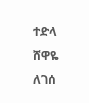ተድላ ሸዋዬ ለገሰ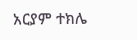አርያም ተክሌ